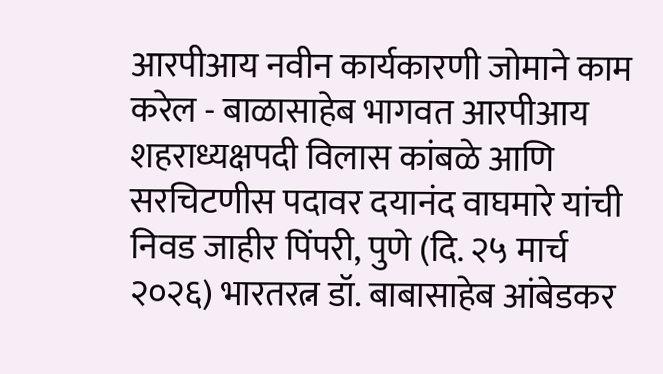आरपीआय नवीन कार्यकारणी जोमाने काम करेल - बाळासाहेब भागवत आरपीआय शहराध्यक्षपदी विलास कांबळे आणि सरचिटणीस पदावर दयानंद वाघमारे यांची निवड जाहीर पिंपरी, पुणे (दि. २५ मार्च २०२६) भारतरत्न डॉ. बाबासाहेब आंबेडकर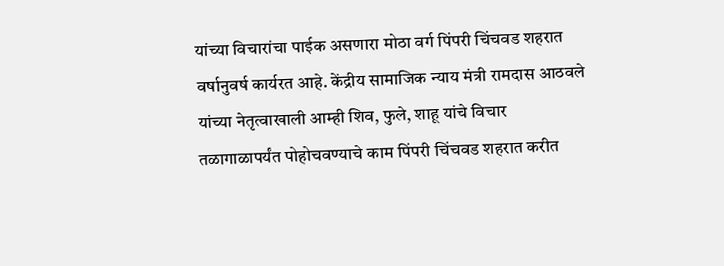यांच्या विचारांचा पाईक असणारा मोठा वर्ग पिंपरी चिंचवड शहरात वर्षानुवर्ष कार्यरत आहे. केंद्रीय सामाजिक न्याय मंत्री रामदास आठवले यांच्या नेतृत्वाखाली आम्ही शिव, फुले, शाहू यांचे विचार तळागाळापर्यंत पोहोचवण्याचे काम पिंपरी चिंचवड शहरात करीत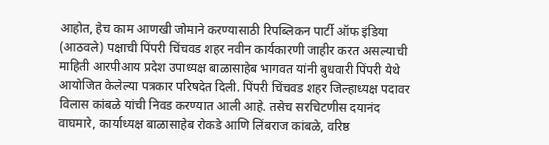आहोत, हेच काम आणखी जोमाने करण्यासाठी रिपब्लिकन पार्टी ऑफ इंडिया (आठवले) पक्षाची पिंपरी चिंचवड शहर नवीन कार्यकारणी जाहीर करत असल्याची माहिती आरपीआय प्रदेश उपाध्यक्ष बाळासाहेब भागवत यांनी बुधवारी पिंपरी येथे आयोजित केलेल्या पत्रकार परिषदेत दिली. पिंपरी चिंचवड शहर जिल्हाध्यक्ष पदावर विलास कांबळे यांची निवड करण्यात आली आहे. तसेच सरचिटणीस दयानंद वाघमारे, कार्याध्यक्ष बाळासाहेब रोकडे आणि लिंबराज कांबळे, वरिष्ठ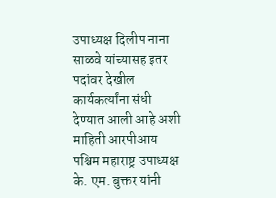उपाध्यक्ष दिलीप नाना साळवे यांच्यासह इतर पदांवर देखील कार्यकर्त्यांना संधी देण्यात आली आहे अशी माहिती आरपीआय पश्चिम महाराष्ट्र उपाध्यक्ष के. एम. बुक्तर यांनी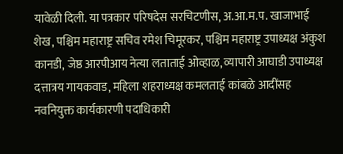यावेळी दिली. या पत्रकार परिषदेस सरचिटणीस, अ.आ.म.प. खाजाभाई शेख, पश्चिम महाराष्ट्र सचिव रमेश चिमूरकर, पश्चिम महाराष्ट्र उपाध्यक्ष अंकुश कानडी, जेष्ठ आरपीआय नेत्या लताताई ओव्हाळ, व्यापारी आघाडी उपाध्यक्ष दत्तात्रय गायकवाड, महिला शहराध्यक्ष कमलताई कांबळे आदींसह नवनियुक्त कार्यकारणी पदाधिकारी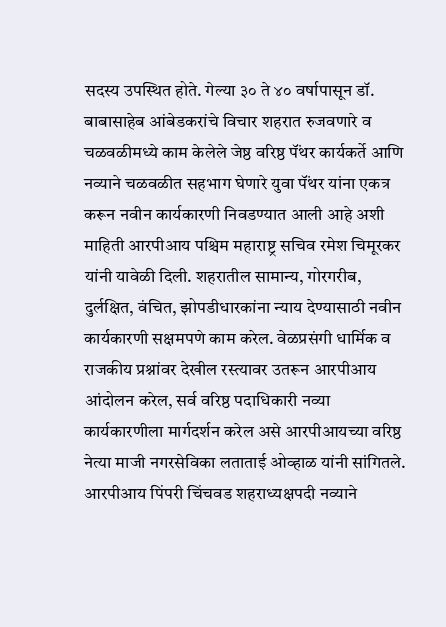सदस्य उपस्थित होते. गेल्या ३० ते ४० वर्षापासून डॉ. बाबासाहेब आंबेडकरांचे विचार शहरात रुजवणारे व चळवळीमध्ये काम केलेले जेष्ठ वरिष्ठ पॅंथर कार्यकर्ते आणि नव्याने चळवळीत सहभाग घेणारे युवा पॅंथर यांना एकत्र करून नवीन कार्यकारणी निवडण्यात आली आहे अशी माहिती आरपीआय पश्चिम महाराष्ट्र सचिव रमेश चिमूरकर यांनी यावेळी दिली. शहरातील सामान्य, गोरगरीब, दुर्लक्षित, वंचित, झोपडीधारकांना न्याय देण्यासाठी नवीन कार्यकारणी सक्षमपणे काम करेल. वेळप्रसंगी धार्मिक व राजकीय प्रश्नांवर देखील रस्त्यावर उतरून आरपीआय आंदोलन करेल, सर्व वरिष्ठ पदाधिकारी नव्या कार्यकारणीला मार्गदर्शन करेल असे आरपीआयच्या वरिष्ठ नेत्या माजी नगरसेविका लताताई ओव्हाळ यांनी सांगितले. आरपीआय पिंपरी चिंचवड शहराध्यक्षपदी नव्याने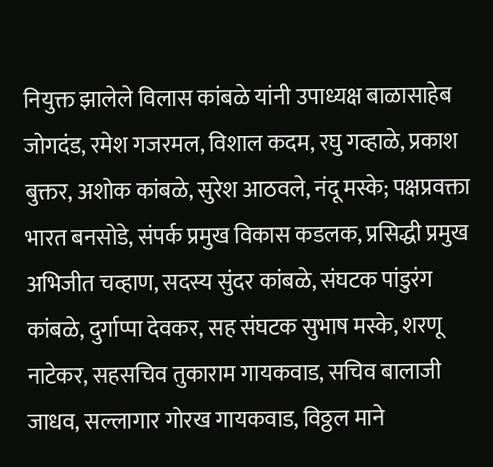नियुक्त झालेले विलास कांबळे यांनी उपाध्यक्ष बाळासाहेब जोगदंड, रमेश गजरमल, विशाल कदम, रघु गव्हाळे, प्रकाश बुक्तर, अशोक कांबळे, सुरेश आठवले, नंदू मस्के; पक्षप्रवक्ता भारत बनसोडे, संपर्क प्रमुख विकास कडलक, प्रसिद्धी प्रमुख अभिजीत चव्हाण, सदस्य सुंदर कांबळे, संघटक पांडुरंग कांबळे, दुर्गाप्पा देवकर, सह संघटक सुभाष मस्के, शरणू नाटेकर, सहसचिव तुकाराम गायकवाड, सचिव बालाजी जाधव, सल्लागार गोरख गायकवाड, विठ्ठल माने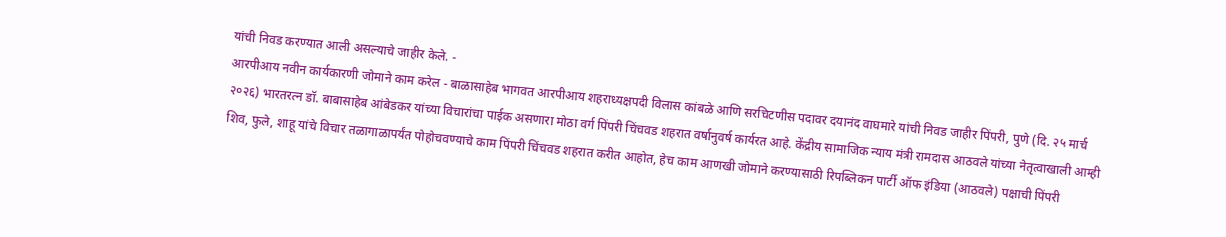यांची निवड करण्यात आली असल्याचे जाहीर केले. -
आरपीआय नवीन कार्यकारणी जोमाने काम करेल - बाळासाहेब भागवत आरपीआय शहराध्यक्षपदी विलास कांबळे आणि सरचिटणीस पदावर दयानंद वाघमारे यांची निवड जाहीर पिंपरी, पुणे (दि. २५ मार्च २०२६) भारतरत्न डॉ. बाबासाहेब आंबेडकर यांच्या विचारांचा पाईक असणारा मोठा वर्ग पिंपरी चिंचवड शहरात वर्षानुवर्ष कार्यरत आहे. केंद्रीय सामाजिक न्याय मंत्री रामदास आठवले यांच्या नेतृत्वाखाली आम्ही शिव, फुले, शाहू यांचे विचार तळागाळापर्यंत पोहोचवण्याचे काम पिंपरी चिंचवड शहरात करीत आहोत, हेच काम आणखी जोमाने करण्यासाठी रिपब्लिकन पार्टी ऑफ इंडिया (आठवले) पक्षाची पिंपरी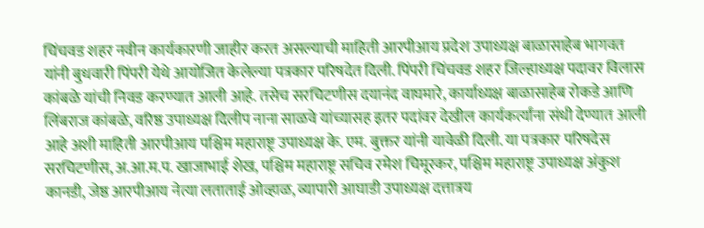चिंचवड शहर नवीन कार्यकारणी जाहीर करत असल्याची माहिती आरपीआय प्रदेश उपाध्यक्ष बाळासाहेब भागवत यांनी बुधवारी पिंपरी येथे आयोजित केलेल्या पत्रकार परिषदेत दिली. पिंपरी चिंचवड शहर जिल्हाध्यक्ष पदावर विलास कांबळे यांची निवड करण्यात आली आहे. तसेच सरचिटणीस दयानंद वाघमारे, कार्याध्यक्ष बाळासाहेब रोकडे आणि लिंबराज कांबळे, वरिष्ठ उपाध्यक्ष दिलीप नाना साळवे यांच्यासह इतर पदांवर देखील कार्यकर्त्यांना संधी देण्यात आली आहे अशी माहिती आरपीआय पश्चिम महाराष्ट्र उपाध्यक्ष के. एम. बुक्तर यांनी यावेळी दिली. या पत्रकार परिषदेस सरचिटणीस, अ.आ.म.प. खाजाभाई शेख, पश्चिम महाराष्ट्र सचिव रमेश चिमूरकर, पश्चिम महाराष्ट्र उपाध्यक्ष अंकुश कानडी, जेष्ठ आरपीआय नेत्या लताताई ओव्हाळ, व्यापारी आघाडी उपाध्यक्ष दत्तात्रय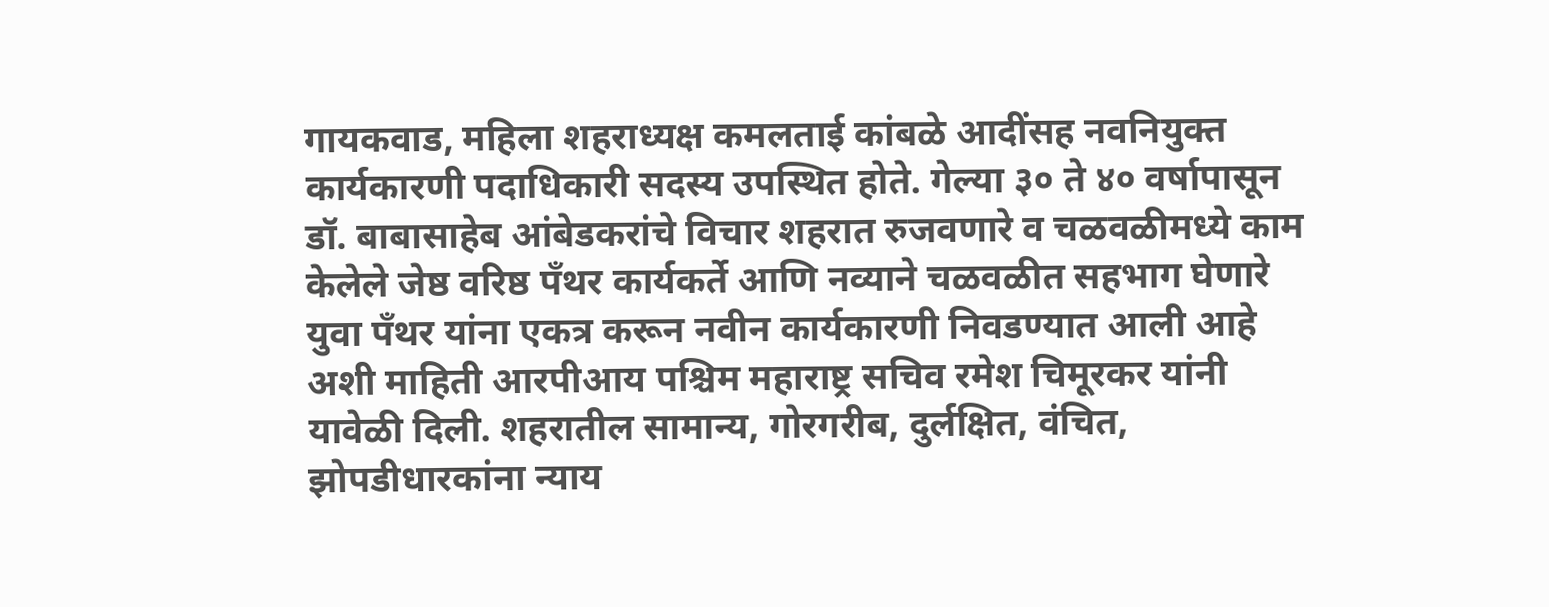गायकवाड, महिला शहराध्यक्ष कमलताई कांबळे आदींसह नवनियुक्त कार्यकारणी पदाधिकारी सदस्य उपस्थित होते. गेल्या ३० ते ४० वर्षापासून डॉ. बाबासाहेब आंबेडकरांचे विचार शहरात रुजवणारे व चळवळीमध्ये काम केलेले जेष्ठ वरिष्ठ पॅंथर कार्यकर्ते आणि नव्याने चळवळीत सहभाग घेणारे युवा पॅंथर यांना एकत्र करून नवीन कार्यकारणी निवडण्यात आली आहे अशी माहिती आरपीआय पश्चिम महाराष्ट्र सचिव रमेश चिमूरकर यांनी यावेळी दिली. शहरातील सामान्य, गोरगरीब, दुर्लक्षित, वंचित, झोपडीधारकांना न्याय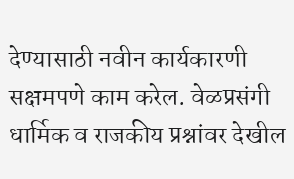देण्यासाठी नवीन कार्यकारणी सक्षमपणे काम करेल. वेळप्रसंगी धार्मिक व राजकीय प्रश्नांवर देखील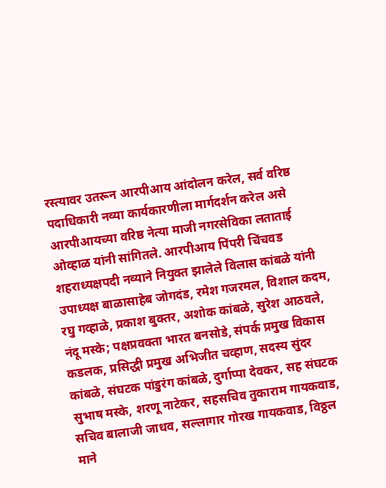रस्त्यावर उतरून आरपीआय आंदोलन करेल, सर्व वरिष्ठ पदाधिकारी नव्या कार्यकारणीला मार्गदर्शन करेल असे आरपीआयच्या वरिष्ठ नेत्या माजी नगरसेविका लताताई ओव्हाळ यांनी सांगितले. आरपीआय पिंपरी चिंचवड शहराध्यक्षपदी नव्याने नियुक्त झालेले विलास कांबळे यांनी उपाध्यक्ष बाळासाहेब जोगदंड, रमेश गजरमल, विशाल कदम, रघु गव्हाळे, प्रकाश बुक्तर, अशोक कांबळे, सुरेश आठवले, नंदू मस्के; पक्षप्रवक्ता भारत बनसोडे, संपर्क प्रमुख विकास कडलक, प्रसिद्धी प्रमुख अभिजीत चव्हाण, सदस्य सुंदर कांबळे, संघटक पांडुरंग कांबळे, दुर्गाप्पा देवकर, सह संघटक सुभाष मस्के, शरणू नाटेकर, सहसचिव तुकाराम गायकवाड, सचिव बालाजी जाधव, सल्लागार गोरख गायकवाड, विठ्ठल माने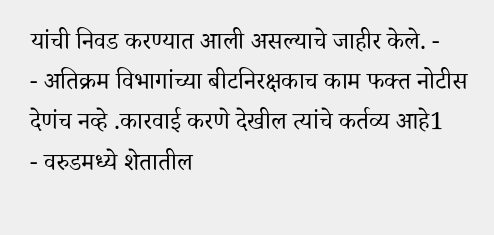यांची निवड करण्यात आली असल्याचे जाहीर केले. -
- अतिक्रम विभागांच्या बीटनिरक्षकाच काम फक्त नोटीस देणंच नव्हे .कारवाई करणे देखील त्यांचे कर्तव्य आहे1
- वरुडमध्ये शेतातील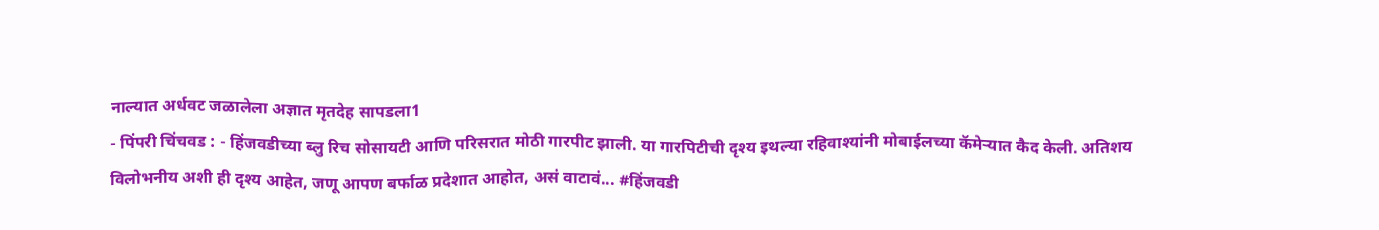नाल्यात अर्धवट जळालेला अज्ञात मृतदेह सापडला1
- पिंपरी चिंचवड : - हिंजवडीच्या ब्लु रिच सोसायटी आणि परिसरात मोठी गारपीट झाली. या गारपिटीची दृश्य इथल्या रहिवाश्यांनी मोबाईलच्या कॅमेऱ्यात कैद केली. अतिशय विलोभनीय अशी ही दृश्य आहेत, जणू आपण बर्फाळ प्रदेशात आहोत, असं वाटावं... #हिंजवडी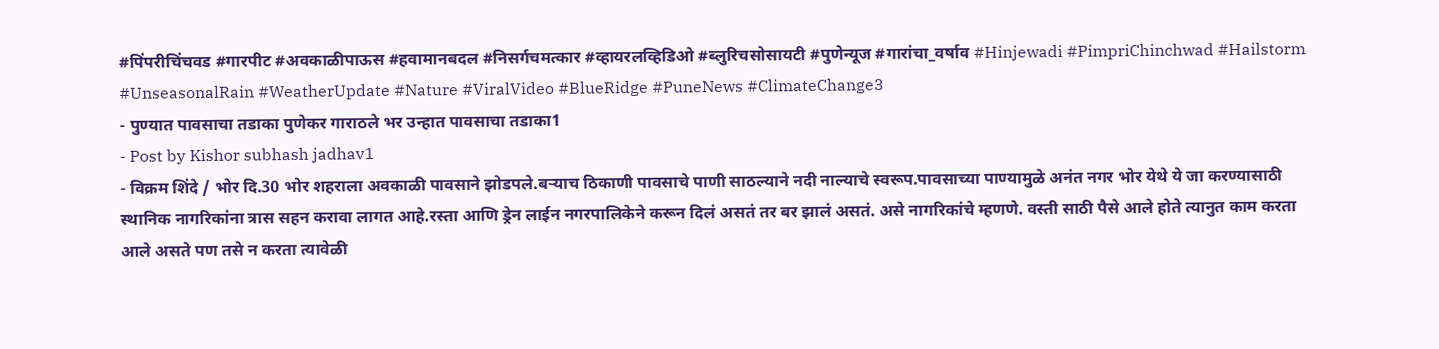#पिंपरीचिंचवड #गारपीट #अवकाळीपाऊस #हवामानबदल #निसर्गचमत्कार #व्हायरलव्हिडिओ #ब्लुरिचसोसायटी #पुणेन्यूज #गारांचा_वर्षाव #Hinjewadi #PimpriChinchwad #Hailstorm #UnseasonalRain #WeatherUpdate #Nature #ViralVideo #BlueRidge #PuneNews #ClimateChange3
- पुण्यात पावसाचा तडाका पुणेकर गाराठले भर उन्हात पावसाचा तडाका1
- Post by Kishor subhash jadhav1
- विक्रम शिंदे / भोर दि.30 भोर शहराला अवकाळी पावसाने झोडपले.बऱ्याच ठिकाणी पावसाचे पाणी साठल्याने नदी नाल्याचे स्वरूप.पावसाच्या पाण्यामुळे अनंत नगर भोर येथे ये जा करण्यासाठी स्थानिक नागरिकांना त्रास सहन करावा लागत आहे.रस्ता आणि ड्रेन लाईन नगरपालिकेने करून दिलं असतं तर बर झालं असतं. असे नागरिकांचे म्हणणे. वस्ती साठी पैसे आले होते त्यानुत काम करता आले असते पण तसे न करता त्यावेळी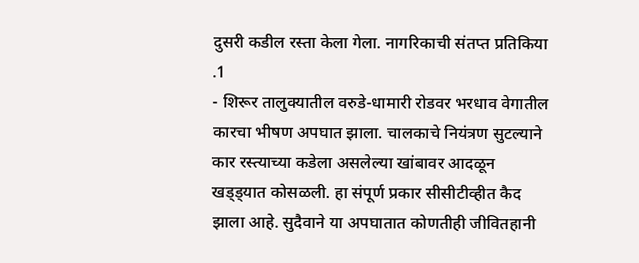दुसरी कडील रस्ता केला गेला. नागरिकाची संतप्त प्रतिकिया .1
- शिरूर तालुक्यातील वरुडे-धामारी रोडवर भरधाव वेगातील कारचा भीषण अपघात झाला. चालकाचे नियंत्रण सुटल्याने कार रस्त्याच्या कडेला असलेल्या खांबावर आदळून खड्ड्यात कोसळली. हा संपूर्ण प्रकार सीसीटीव्हीत कैद झाला आहे. सुदैवाने या अपघातात कोणतीही जीवितहानी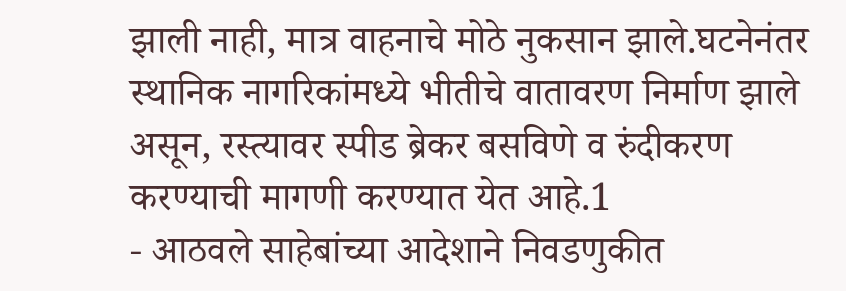झाली नाही, मात्र वाहनाचे मोठे नुकसान झाले.घटनेनंतर स्थानिक नागरिकांमध्ये भीतीचे वातावरण निर्माण झाले असून, रस्त्यावर स्पीड ब्रेकर बसविणे व रुंदीकरण करण्याची मागणी करण्यात येत आहे.1
- आठवले साहेबांच्या आदेशाने निवडणुकीत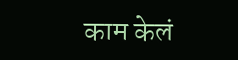काम केलं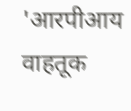'आरपीआय वाहतूक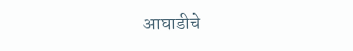आघाडीचे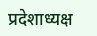प्रदेशाध्यक्ष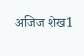अजिज शेख1